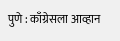पुणे : काँग्रेसला आव्हान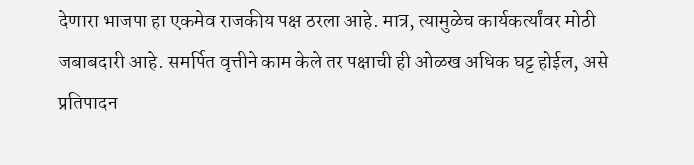देणारा भाजपा हा एकमेव राजकीय पक्ष ठरला आहे. मात्र, त्यामुळेच कार्यकर्त्यांवर मोठी जबाबदारी आहे. समर्पित वृत्तीने काम केले तर पक्षाची ही ओळख अधिक घट्ट होईल, असे प्रतिपादन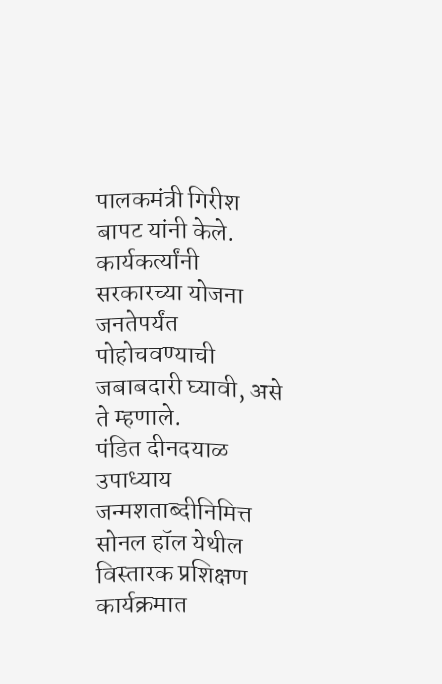पालकमंत्री गिरीश बापट यांनी केले. कार्यकर्त्यांनी सरकारच्या योजना जनतेपर्यंत पोहोचवण्याची जबाबदारी घ्यावी, असे ते म्हणाले.
पंडित दीनदयाळ उपाध्याय जन्मशताब्दीनिमित्त सोनल हॉल येथील विस्तारक प्रशिक्षण कार्यक्रमात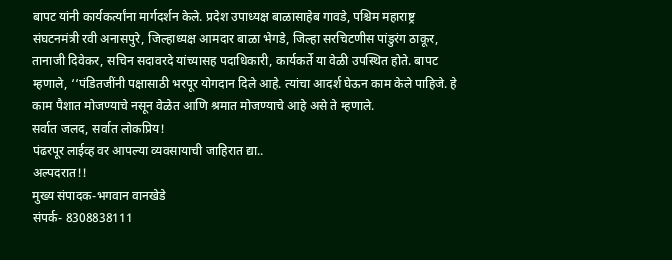बापट यांनी कार्यकर्त्यांना मार्गदर्शन केले. प्रदेश उपाध्यक्ष बाळासाहेब गावडे, पश्चिम महाराष्ट्र संघटनमंत्री रवी अनासपुरे, जिल्हाध्यक्ष आमदार बाळा भेगडे, जिल्हा सरचिटणीस पांडुरंग ठाकूर, तानाजी दिवेकर, सचिन सदावरदे यांच्यासह पदाधिकारी, कार्यकर्ते या वेळी उपस्थित होते. बापट म्हणाले, ‘‘पंडितजींनी पक्षासाठी भरपूर योगदान दिले आहे. त्यांचा आदर्श घेऊन काम केले पाहिजे. हे काम पैशात मोजण्याचे नसून वेळेत आणि श्रमात मोजण्याचे आहे असे ते म्हणाले.
सर्वात जलद, सर्वात लोकप्रिय!
पंढरपूर लाईव्ह वर आपल्या व्यवसायाची जाहिरात द्या..
अल्पदरात!!
मुख्य संपादक-भगवान वानखेडे
संपर्क- 8308838111